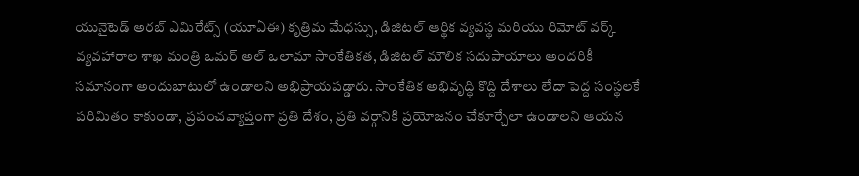యునైటెడ్ అరబ్ ఎమిరేట్స్ (యూఏఈ) కృత్రిమ మేధస్సు, డిజిటల్ ఆర్థిక వ్యవస్థ మరియు రిమోట్ వర్క్ వ్యవహారాల శాఖ మంత్రి ఒమర్ అల్ ఒలామా సాంకేతికత, డిజిటల్ మౌలిక సదుపాయాలు అందరికీ సమానంగా అందుబాటులో ఉండాలని అభిప్రాయపడ్డారు. సాంకేతిక అభివృద్ధి కొద్ది దేశాలు లేదా పెద్ద సంస్థలకే పరిమితం కాకుండా, ప్రపంచవ్యాప్తంగా ప్రతి దేశం, ప్రతి వర్గానికి ప్రయోజనం చేకూర్చేలా ఉండాలని ఆయన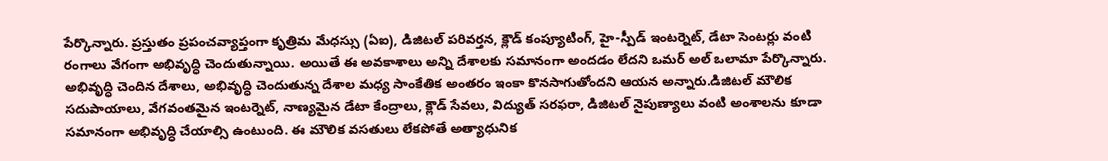పేర్కొన్నారు. ప్రస్తుతం ప్రపంచవ్యాప్తంగా కృత్రిమ మేధస్సు (ఏఐ), డిజిటల్ పరివర్తన, క్లౌడ్ కంప్యూటింగ్, హై-స్పీడ్ ఇంటర్నెట్, డేటా సెంటర్లు వంటి రంగాలు వేగంగా అభివృద్ధి చెందుతున్నాయి. అయితే ఈ అవకాశాలు అన్ని దేశాలకు సమానంగా అందడం లేదని ఒమర్ అల్ ఒలామా పేర్కొన్నారు. అభివృద్ధి చెందిన దేశాలు, అభివృద్ధి చెందుతున్న దేశాల మధ్య సాంకేతిక అంతరం ఇంకా కొనసాగుతోందని ఆయన అన్నారు.డిజిటల్ మౌలిక సదుపాయాలు, వేగవంతమైన ఇంటర్నెట్, నాణ్యమైన డేటా కేంద్రాలు, క్లౌడ్ సేవలు, విద్యుత్ సరఫరా, డిజిటల్ నైపుణ్యాలు వంటి అంశాలను కూడా సమానంగా అభివృద్ధి చేయాల్సి ఉంటుంది. ఈ మౌలిక వసతులు లేకపోతే అత్యాధునిక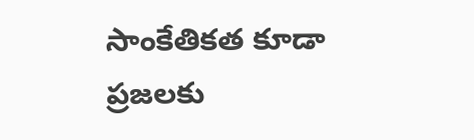సాంకేతికత కూడా ప్రజలకు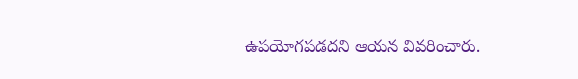ఉపయోగపడదని ఆయన వివరించారు.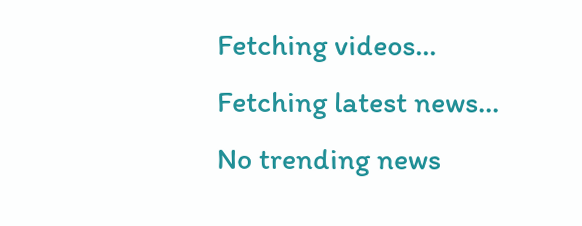Fetching videos...
Fetching latest news...
No trending news